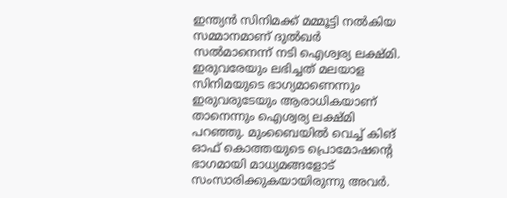ഇന്ത്യന്‍ സിനിമക്ക് മമ്മൂട്ടി നല്‍കിയ സമ്മാനമാണ് ദുല്‍ഖര്‍ സല്‍മാനെന്ന് നടി ഐശ്വര്യ ലക്ഷ്മി. ഇരുവരേയും ലഭിച്ചത് മലയാള സിനിമയുടെ ഭാഗ്യമാണെന്നും ഇരുവരുടേയും ആരാധികയാണ് താനെന്നും ഐശ്വര്യ ലക്ഷ്മി പറഞ്ഞു. മുംബൈയില്‍ വെച്ച് കിങ് ഓഫ് കൊത്തയുടെ പ്രൊമോഷന്റെ ഭാഗമായി മാധ്യമങ്ങളോട് സംസാരിക്കുകയായിരുന്നു അവര്‍.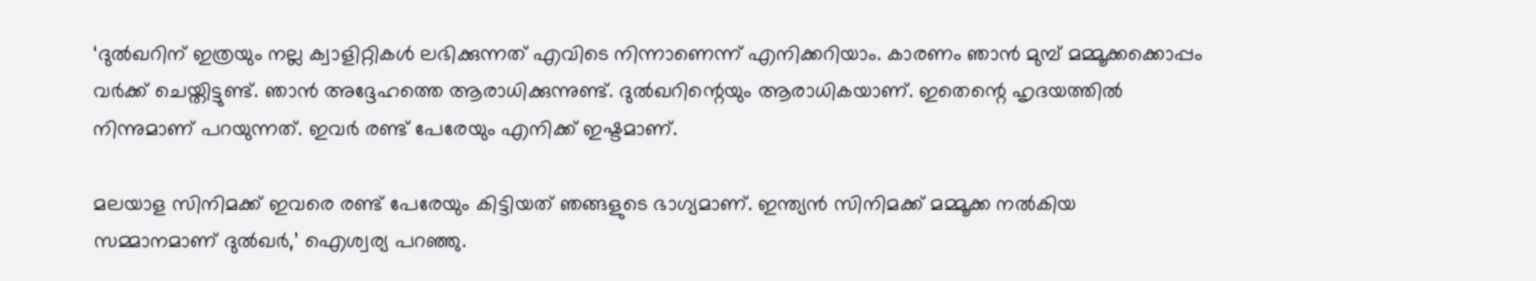‘ദുല്‍ഖറിന് ഇത്രയും നല്ല ക്വാളിറ്റികള്‍ ലഭിക്കുന്നത് എവിടെ നിന്നാണെന്ന് എനിക്കറിയാം. കാരണം ഞാന്‍ മുമ്പ് മമ്മൂക്കക്കൊപ്പം വര്‍ക്ക് ചെയ്തിട്ടുണ്ട്. ഞാന്‍ അദ്ദേഹത്തെ ആരാധിക്കുന്നുണ്ട്. ദുല്‍ഖറിന്റെയും ആരാധികയാണ്. ഇതെന്റെ ഹൃദയത്തില്‍ നിന്നുമാണ് പറയുന്നത്. ഇവര്‍ രണ്ട് പേരേയും എനിക്ക് ഇഷ്ടമാണ്.

മലയാള സിനിമക്ക് ഇവരെ രണ്ട് പേരേയും കിട്ടിയത് ഞങ്ങളുടെ ഭാഗ്യമാണ്. ഇന്ത്യന്‍ സിനിമക്ക് മമ്മൂക്ക നല്‍കിയ സമ്മാനമാണ് ദുല്‍ഖര്‍,’ ഐശ്വര്യ പറഞ്ഞു.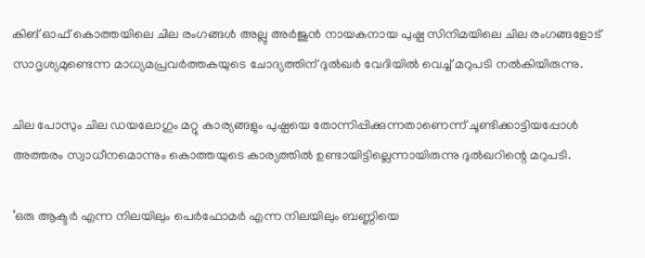കിങ് ഓഫ് കൊത്തയിലെ ചില രംഗങ്ങള്‍ അല്ലു അര്‍ജുന്‍ നായകനായ പുഷ്പ സിനിമയിലെ ചില രംഗങ്ങളോട് സാദൃശ്യമുണ്ടെന്ന മാധ്യമപ്രവര്‍ത്തകയുടെ ചോദ്യത്തിന് ദുല്‍ഖര്‍ വേദിയില്‍ വെച്ച് മറുപടി നല്‍കിയിരുന്നു.

ചില പോസും ചില ഡയലോഗും മറ്റു കാര്യങ്ങളും പുഷ്പയെ തോന്നിപ്പിക്കുന്നതാണെന്ന് ചൂണ്ടിക്കാട്ടിയപ്പോള്‍ അത്തരം സ്വാധീനമൊന്നും കൊത്തയുടെ കാര്യത്തില്‍ ഉണ്ടായിട്ടില്ലെന്നായിരുന്നു ദുല്‍ഖറിന്റെ മറുപടി.

‘ഒരു ആക്ടര്‍ എന്ന നിലയിലും പെര്‍ഫോമര്‍ എന്ന നിലയിലും ബണ്ണിയെ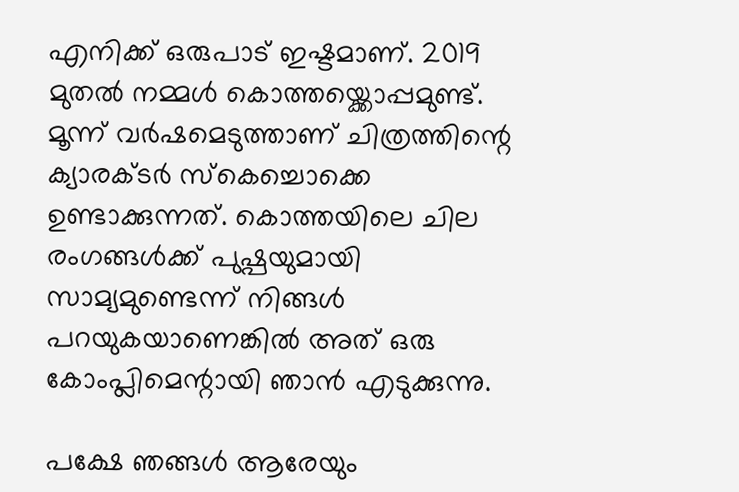എനിക്ക് ഒരുപാട് ഇഷ്ടമാണ്. 2019 മുതല്‍ നമ്മള്‍ കൊത്തയ്ക്കൊപ്പമുണ്ട്. മൂന്ന് വര്‍ഷമെടുത്താണ് ചിത്രത്തിന്റെ ക്യാരക്ടര്‍ സ്‌കെച്ചൊക്കെ ഉണ്ടാക്കുന്നത്. കൊത്തയിലെ ചില രംഗങ്ങള്‍ക്ക് പുഷ്പയുമായി സാമ്യമുണ്ടെന്ന് നിങ്ങള്‍ പറയുകയാണെങ്കില്‍ അത് ഒരു കോംപ്ലിമെന്റായി ഞാന്‍ എടുക്കുന്നു.

പക്ഷേ ഞങ്ങള്‍ ആരേയും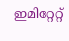ഇമിറ്റേറ്റ്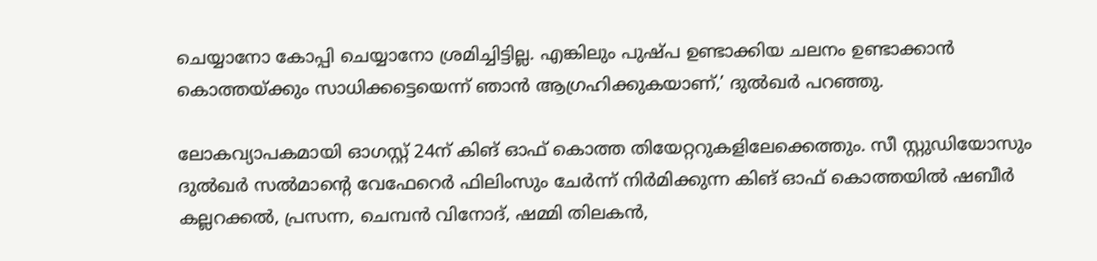ചെയ്യാനോ കോപ്പി ചെയ്യാനോ ശ്രമിച്ചിട്ടില്ല. എങ്കിലും പുഷ്പ ഉണ്ടാക്കിയ ചലനം ഉണ്ടാക്കാന്‍ കൊത്തയ്ക്കും സാധിക്കട്ടെയെന്ന് ഞാന്‍ ആഗ്രഹിക്കുകയാണ്,’ ദുല്‍ഖര്‍ പറഞ്ഞു.

ലോകവ്യാപകമായി ഓഗസ്റ്റ് 24ന് കിങ് ഓഫ് കൊത്ത തിയേറ്ററുകളിലേക്കെത്തും. സീ സ്റ്റുഡിയോസും ദുല്‍ഖര്‍ സല്‍മാന്റെ വേഫേറെര്‍ ഫിലിംസും ചേര്‍ന്ന് നിര്‍മിക്കുന്ന കിങ് ഓഫ് കൊത്തയില്‍ ഷബീര്‍ കല്ലറക്കല്‍, പ്രസന്ന, ചെമ്പന്‍ വിനോദ്, ഷമ്മി തിലകന്‍,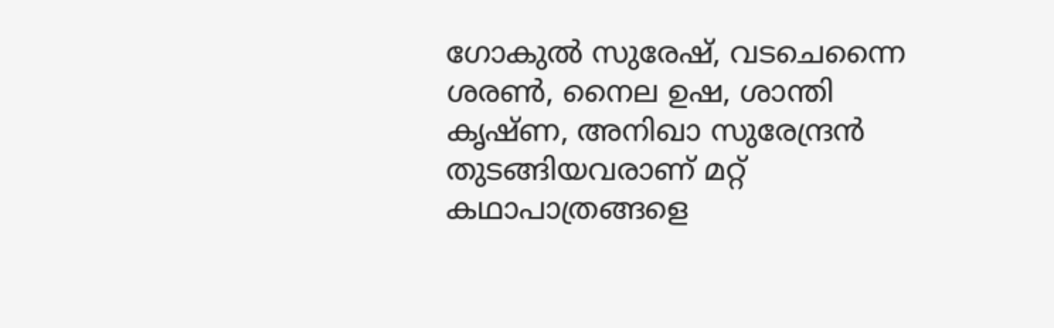ഗോകുല്‍ സുരേഷ്, വടചെന്നൈ ശരണ്‍, നൈല ഉഷ, ശാന്തി കൃഷ്ണ, അനിഖാ സുരേന്ദ്രന്‍ തുടങ്ങിയവരാണ് മറ്റ് കഥാപാത്രങ്ങളെ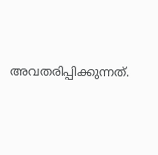അവതരിപ്പിക്കുന്നത്.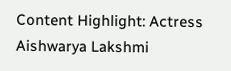Content Highlight: Actress Aishwarya Lakshmi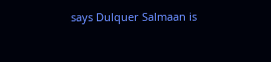says Dulquer Salmaan is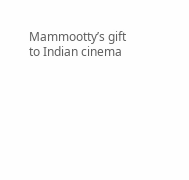Mammootty’s gift to Indian cinema